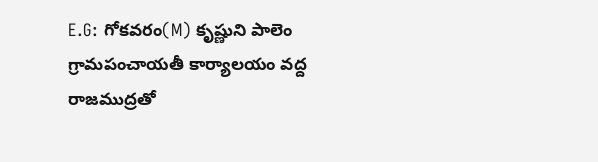E.G: గోకవరం(M) కృష్ణుని పాలెం గ్రామపంచాయతీ కార్యాలయం వద్ద రాజముద్రతో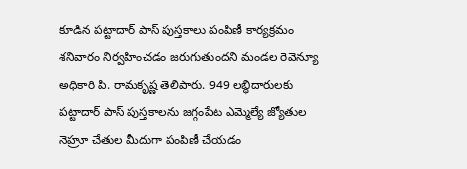కూడిన పట్టాదార్ పాస్ పుస్తకాలు పంపిణీ కార్యక్రమం శనివారం నిర్వహించడం జరుగుతుందని మండల రెవెన్యూ అధికారి పి. రామకృష్ణ తెలిపారు. 949 లబ్ధిదారులకు పట్టాదార్ పాస్ పుస్తకాలను జగ్గంపేట ఎమ్మెల్యే జ్యోతుల నెహ్రూ చేతుల మీదుగా పంపిణీ చేయడం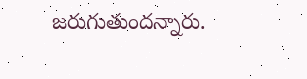జరుగుతుందన్నారు.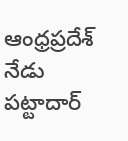ఆంధ్రప్రదేశ్
నేడు పట్టాదార్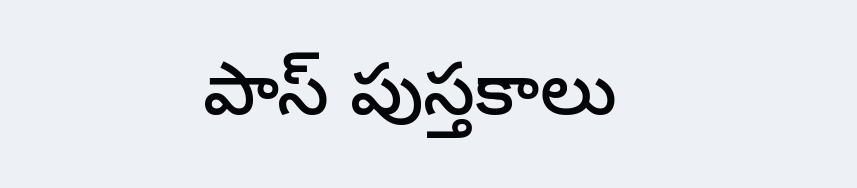పాస్ పుస్తకాలు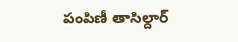పంపిణీ తాసిల్దార్